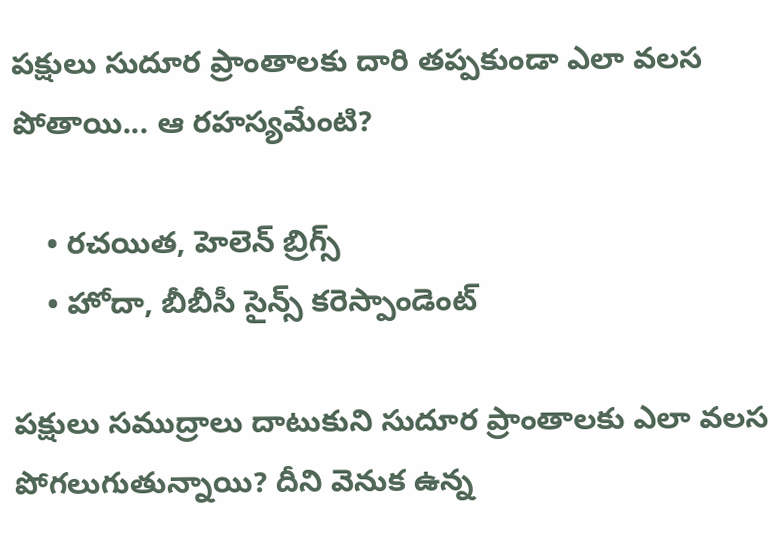పక్షులు సుదూర ప్రాంతాలకు దారి తప్పకుండా ఎలా వలస పోతాయి... ఆ రహస్యమేంటి?

    • రచయిత, హెలెన్ బ్రిగ్స్
    • హోదా, బీబీసీ సైన్స్ కరెస్పాండెంట్

పక్షులు సముద్రాలు దాటుకుని సుదూర ప్రాంతాలకు ఎలా వలస పోగలుగుతున్నాయి? దీని వెనుక ఉన్న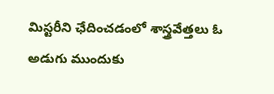మిస్టరీని ఛేదించడంలో శాస్త్రవేత్తలు ఓ అడుగు ముందుకు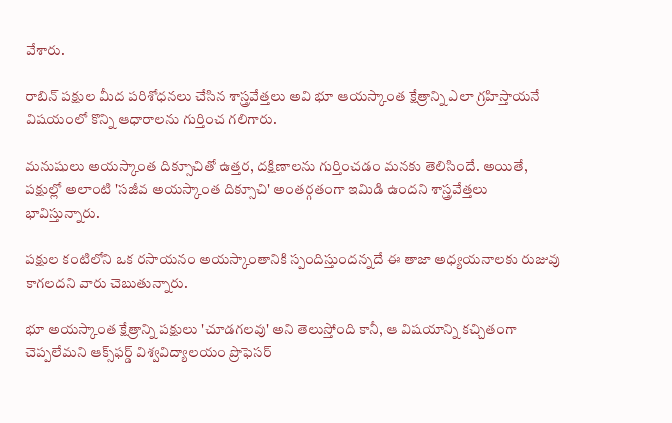వేశారు.

రాబిన్ పక్షుల మీద పరిశోధనలు చేసిన శాస్త్రవేత్తలు అవి భూ ఆయస్కాంత క్షేత్రాన్ని ఎలా గ్రహిస్తాయనే విషయంలో కొన్ని ఆధారాలను గుర్తించ గలిగారు.

మనుషులు అయస్కాంత దిక్సూచితో ఉత్తర, దక్షిణాలను గుర్తించడం మనకు తెలిసిందే. అయితే, పక్షుల్లో అలాంటి 'సజీవ అయస్కాంత దిక్సూచి' అంతర్గతంగా ఇమిడి ఉందని శాస్త్రవేత్తలు భావిస్తున్నారు.

పక్షుల కంటిలోని ఒక రసాయనం అయస్కాంతానికి స్పందిస్తుందన్నదే ఈ తాజా అధ్యయనాలకు రుజువు కాగలదని వారు చెబుతున్నారు.

భూ అయస్కాంత క్షేత్రాన్ని పక్షులు 'చూడగలవు' అని తెలుస్తోంది కానీ, ఆ విషయాన్ని కచ్చితంగా చెప్పలేమని ఆక్స్‌ఫర్డ్‌ విశ్వవిద్యాలయం ప్రొఫెసర్‌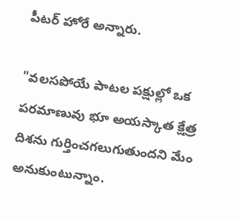పీటర్‌ హోరే అన్నారు.

"వలసపోయే పాటల పక్షుల్లో ఒక పరమాణువు భూ అయస్కాత క్షేత్ర దిశను గుర్తించగలుగుతుందని మేం అనుకుంటున్నాం.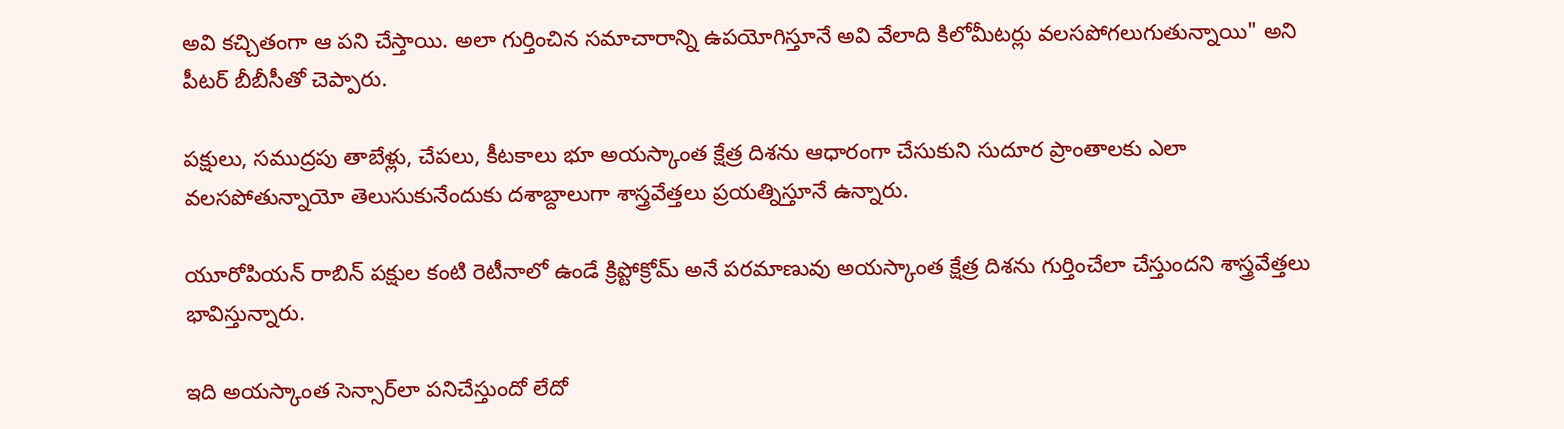అవి కచ్చితంగా ఆ పని చేస్తాయి. అలా గుర్తించిన సమాచారాన్ని ఉపయోగిస్తూనే అవి వేలాది కిలోమీటర్లు వలసపోగలుగుతున్నాయి" అని పీటర్ బీబీసీతో చెప్పారు.

ప‌క్షులు, సముద్ర‌పు తాబేళ్లు, చేప‌లు, కీట‌కాలు భూ అయస్కాంత క్షేత్ర దిశను ఆధారంగా చేసుకుని సుదూర ప్రాంతాల‌కు ఎలా వ‌ల‌స‌పోతున్నాయో తెలుసుకునేందుకు దశాబ్దాలుగా శాస్త్రవేత్తలు ప్ర‌య‌త్నిస్తూనే ఉన్నారు.

యూరోపియ‌న్ రాబిన్ ప‌క్షుల కంటి రెటీనాలో ఉండే క్రిప్టోక్రోమ్ అనే ప‌ర‌మాణువు అయస్కాంత క్షేత్ర దిశ‌ను గుర్తించేలా చేస్తుంద‌ని శాస్త్ర‌వేత్త‌లు భావిస్తున్నారు.

ఇది అయస్కాంత సెన్సార్‌లా పనిచేస్తుందో లేదో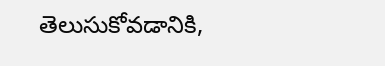తెలుసుకోవడానికి,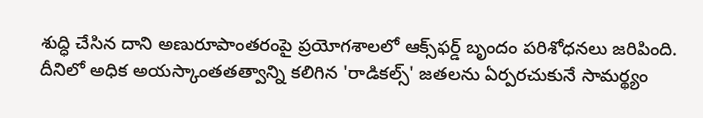శుద్ధి చేసిన దాని అణురూపాంతరంపై ప్రయోగశాలలో ఆక్స్‌ఫర్డ్‌ బృందం పరిశోధనలు జరిపింది. దీనిలో అధిక అయస్కాంతతత్వాన్ని కలిగిన 'రాడికల్స్‌' జతలను ఏర్పరచుకునే సామర్థ్యం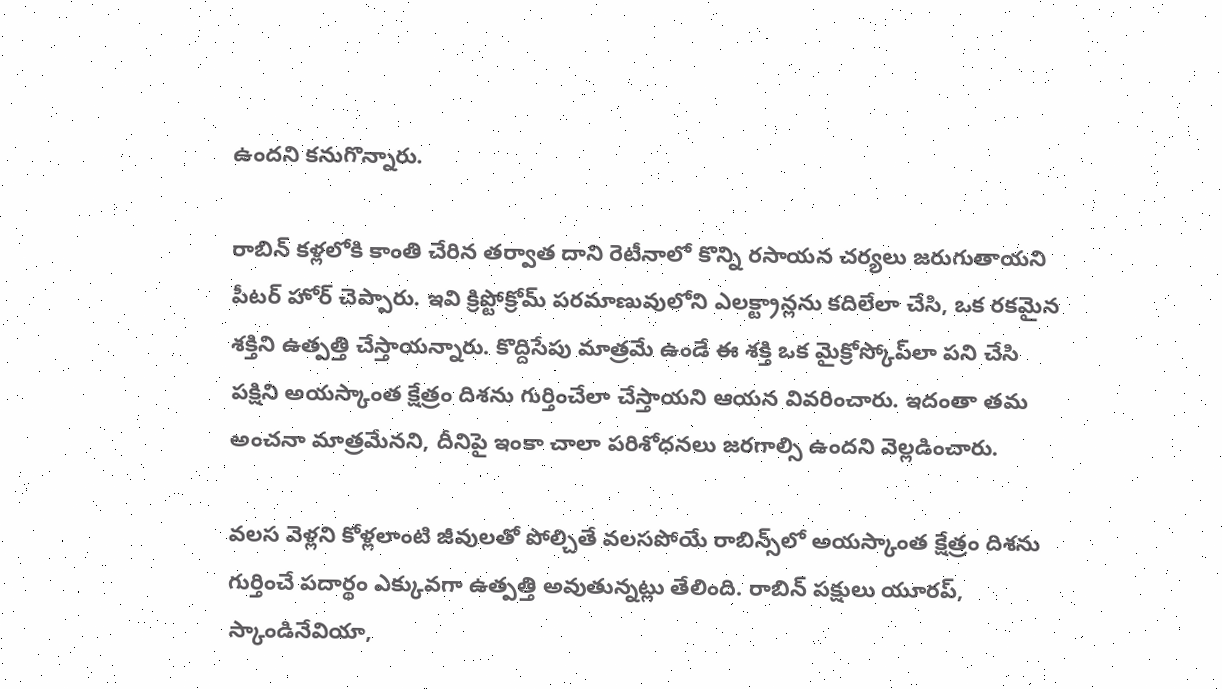ఉందని కనుగొన్నారు.

రాబిన్ క‌ళ్ల‌లోకి కాంతి చేరిన త‌ర్వాత దాని రెటీనాలో కొన్ని ర‌సాయ‌న చ‌ర్య‌లు జ‌రుగుతాయ‌ని పీటర్ హోర్ చెప్పారు. ఇవి క్రిప్టోక్రోమ్ పరమాణువులోని ఎల‌క్ట్రాన్ల‌ను క‌దిలేలా చేసి, ఒక ర‌క‌మైన శ‌క్తిని ఉత్ప‌త్తి చేస్తాయ‌న్నారు. కొద్దిసేపు మాత్ర‌మే ఉండే ఈ శ‌క్తి ఒక మైక్రోస్కోప్‌లా ప‌ని చేసి ప‌క్షిని అయస్కాంత క్షేత్రం దిశ‌ను గుర్తించేలా చేస్తాయ‌ని ఆయన వివరించారు. ఇదంతా తమ అంచ‌నా మాత్ర‌మేన‌ని, దీనిపై ఇంకా చాలా పరిశోధనలు జ‌ర‌గాల్సి ఉంద‌ని వెల్ల‌డించారు.

వ‌ల‌స వెళ్ల‌ని కోళ్ల‌లాంటి జీవుల‌తో పోల్చితే వ‌ల‌స‌పోయే రాబిన్స్‌లో అయస్కాంత క్షేత్రం దిశ‌ను గుర్తించే ప‌దార్థం ఎక్కువ‌గా ఉత్ప‌త్తి అవుతున్న‌ట్లు తేలింది. రాబిన్ ప‌క్షులు యూర‌ప్‌, స్కాండినేవియా,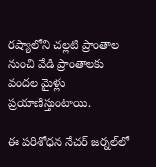ర‌ష్యాలోని చ‌ల్ల‌టి ప్రాంతాల నుంచి వేడి ప్రాంతాల‌కు వంద‌ల మైళ్లు ప్ర‌యాణిస్తుంటాయి.

ఈ ప‌రిశోధ‌న నేచ‌ర్ జ‌ర్న‌ల్‌లో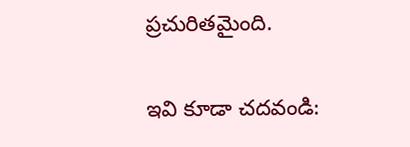ప్ర‌చురితమైంది.

ఇవి కూడా చదవండి: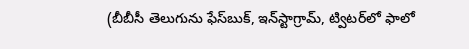(బీబీసీ తెలుగును ఫేస్‌బుక్, ఇన్‌స్టాగ్రామ్‌, ట్విటర్‌లో ఫాలో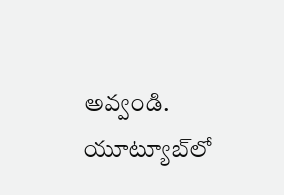అవ్వండి. యూట్యూబ్‌లో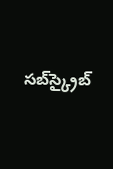సబ్‌స్క్రైబ్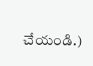చేయండి.)